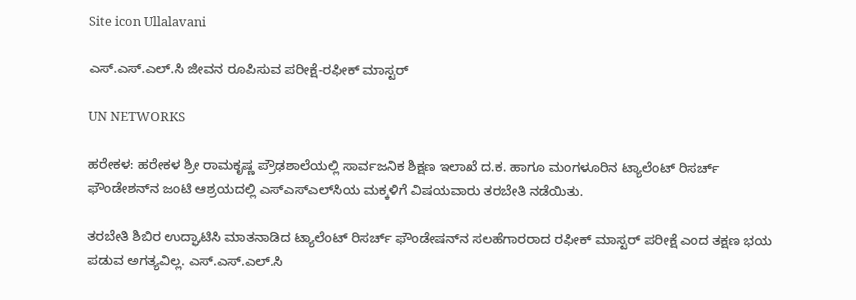Site icon Ullalavani

ಎಸ್.ಎಸ್.ಎಲ್.ಸಿ ಜೀವನ ರೂಪಿಸುವ ಪರೀಕ್ಷೆ-ರಫೀಕ್ ಮಾಸ್ಟರ್

UN NETWORKS

ಹರೇಕಳ: ಹರೇಕಳ ಶ್ರೀ ರಾಮಕೃಷ್ಣ ಪ್ರೌಢಶಾಲೆಯಲ್ಲಿ ಸಾರ್ವಜನಿಕ ಶಿಕ್ಷಣ ಇಲಾಖೆ ದ.ಕ. ಹಾಗೂ ಮಂಗಳೂರಿನ ಟ್ಯಾಲೆಂಟ್ ರಿಸರ್ಚ್ ಫೌಂಡೇಶನ್‍ನ ಜಂಟಿ ಆಶ್ರಯದಲ್ಲಿ ಎಸ್‍ಎಸ್‍ಎಲ್‍ಸಿಯ ಮಕ್ಕಳಿಗೆ ವಿಷಯವಾರು ತರಬೇತಿ ನಡೆಯಿತು.

ತರಬೇತಿ ಶಿಬಿರ ಉದ್ಘಾಟಿಸಿ ಮಾತನಾಡಿದ ಟ್ಯಾಲೆಂಟ್ ರಿಸರ್ಚ್ ಫೌಂಡೇಷನ್‍ನ ಸಲಹೆಗಾರರಾದ ರಫೀಕ್ ಮಾಸ್ಟರ್ ಪರೀಕ್ಷೆ ಎಂದ ತಕ್ಷಣ ಭಯ ಪಡುವ ಅಗತ್ಯವಿಲ್ಲ. ಎಸ್.ಎಸ್.ಎಲ್.ಸಿ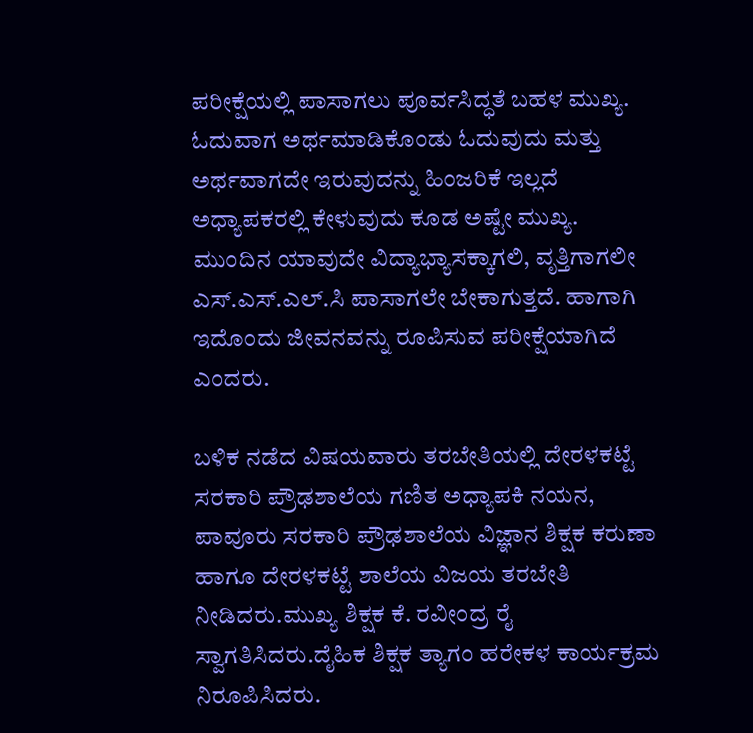ಪರೀಕ್ಷೆಯಲ್ಲಿ ಪಾಸಾಗಲು ಪೂರ್ವಸಿದ್ಧತೆ ಬಹಳ ಮುಖ್ಯ. ಓದುವಾಗ ಅರ್ಥಮಾಡಿಕೊಂಡು ಓದುವುದು ಮತ್ತು ಅರ್ಥವಾಗದೇ ಇರುವುದನ್ನು ಹಿಂಜರಿಕೆ ಇಲ್ಲದೆ ಅಧ್ಯಾಪಕರಲ್ಲಿ ಕೇಳುವುದು ಕೂಡ ಅಷ್ಟೇ ಮುಖ್ಯ. ಮುಂದಿನ ಯಾವುದೇ ವಿದ್ಯಾಭ್ಯಾಸಕ್ಕಾಗಲಿ, ವೃತ್ತಿಗಾಗಲೀ ಎಸ್.ಎಸ್.ಎಲ್.ಸಿ ಪಾಸಾಗಲೇ ಬೇಕಾಗುತ್ತದೆ. ಹಾಗಾಗಿ ಇದೊಂದು ಜೀವನವನ್ನು ರೂಪಿಸುವ ಪರೀಕ್ಷೆಯಾಗಿದೆ ಎಂದರು.

ಬಳಿಕ ನಡೆದ ವಿಷಯವಾರು ತರಬೇತಿಯಲ್ಲಿ ದೇರಳಕಟ್ಟೆ ಸರಕಾರಿ ಪ್ರೌಢಶಾಲೆಯ ಗಣಿತ ಅಧ್ಯಾಪಕಿ ನಯನ, ಪಾವೂರು ಸರಕಾರಿ ಪ್ರೌಢಶಾಲೆಯ ವಿಜ್ಞಾನ ಶಿಕ್ಷಕ ಕರುಣಾ ಹಾಗೂ ದೇರಳಕಟ್ಟೆ ಶಾಲೆಯ ವಿಜಯ ತರಬೇತಿ ನೀಡಿದರು.ಮುಖ್ಯ ಶಿಕ್ಷಕ ಕೆ. ರವೀಂದ್ರ ರೈ ಸ್ವಾಗತಿಸಿದರು.ದೈಹಿಕ ಶಿಕ್ಷಕ ತ್ಯಾಗಂ ಹರೇಕಳ ಕಾರ್ಯಕ್ರಮ ನಿರೂಪಿಸಿದರು.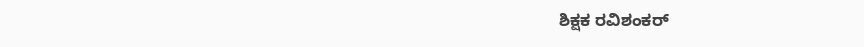ಶಿಕ್ಷಕ ರವಿಶಂಕರ್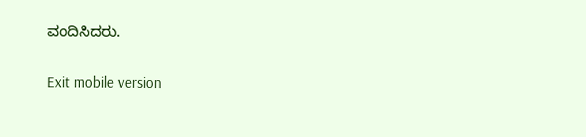ವಂದಿಸಿದರು.

Exit mobile version